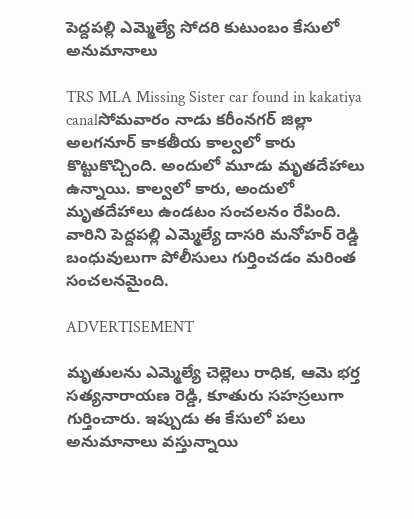పెద్దపల్లి ఎమ్మెల్యే సోదరి కుటుంబం కేసులో అనుమానాలు

TRS MLA Missing Sister car found in kakatiya canalసోమవారం నాడు కరీంనగర్ జిల్లా అలగనూర్ కాకతీయ కాల్వలో కారు కొట్టుకొచ్చింది. అందులో మూడు మృతదేహాలు ఉన్నాయి. కాల్వలో కారు, అందులో మృతదేహాలు ఉండటం సంచలనం రేపింది. వారిని పెద్దపల్లి ఎమ్మెల్యే దాసరి మనోహర్ రెడ్డి బంధువులుగా పోలీసులు గుర్తించడం మరింత సంచలనమైంది.

ADVERTISEMENT

మృతులను ఎమ్మెల్యే చెల్లెలు రాధిక, ఆమె భర్త సత్యనారాయణ రెడ్డి, కూతురు సహస్రలుగా గుర్తించారు. ఇప్పుడు ఈ కేసులో పలు అనుమానాలు వస్తున్నాయి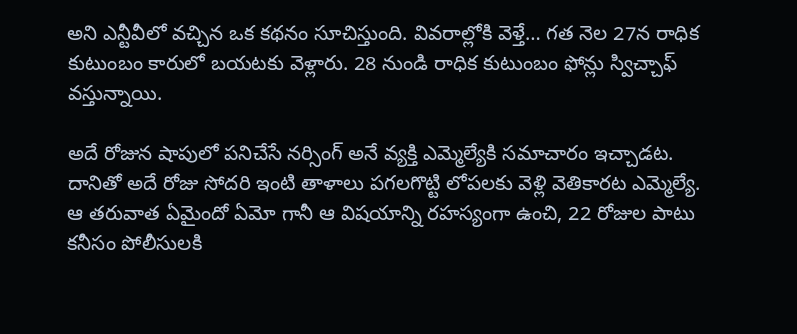అని ఎన్టీవీలో వచ్చిన ఒక కథనం సూచిస్తుంది. వివరాల్లోకి వెళ్తే… గత నెల 27న రాధిక కుటుంబం కారులో బయటకు వెళ్లారు. 28 నుండి రాధిక కుటుంబం ఫోన్లు స్విచ్చాఫ్ వస్తున్నాయి.

అదే రోజున షాపులో పనిచేసే నర్సింగ్ అనే వ్యక్తి ఎమ్మెల్యేకి సమాచారం ఇచ్చాడట. దానితో అదే రోజు సోదరి ఇంటి తాళాలు పగలగొట్టి లోపలకు వెళ్లి వెతికారట ఎమ్మెల్యే. ఆ తరువాత ఏమైందో ఏమో గానీ ఆ విషయాన్ని రహస్యంగా ఉంచి, 22 రోజుల పాటు కనీసం పోలీసులకి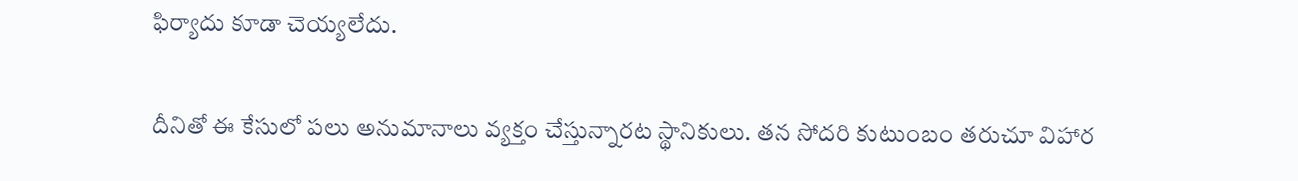ఫిర్యాదు కూడా చెయ్యలేదు.

దీనితో ఈ కేసులో పలు అనుమానాలు వ్యక్తం చేస్తున్నారట స్థానికులు. తన సోదరి కుటుంబం తరుచూ విహార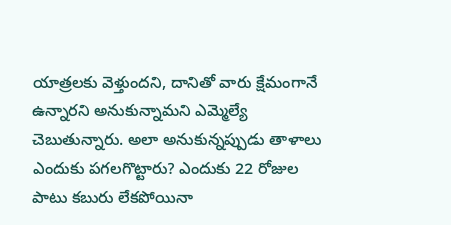యాత్రలకు వెళ్తుందని, దానితో వారు క్షేమంగానే ఉన్నారని అనుకున్నామని ఎమ్మెల్యే చెబుతున్నారు. అలా అనుకున్నప్పుడు తాళాలు ఎందుకు పగలగొట్టారు? ఎందుకు 22 రోజుల పాటు కబురు లేకపోయినా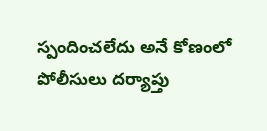స్పందించలేదు అనే కోణంలో పోలీసులు దర్యాప్తు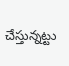చేస్తున్నట్టు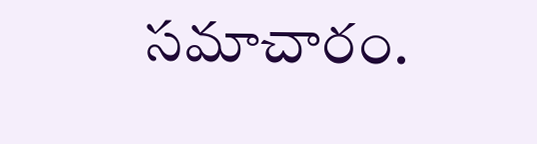సమాచారం.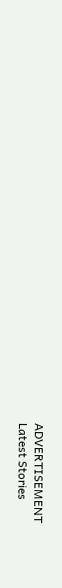ADVERTISEMENT
Latest Stories